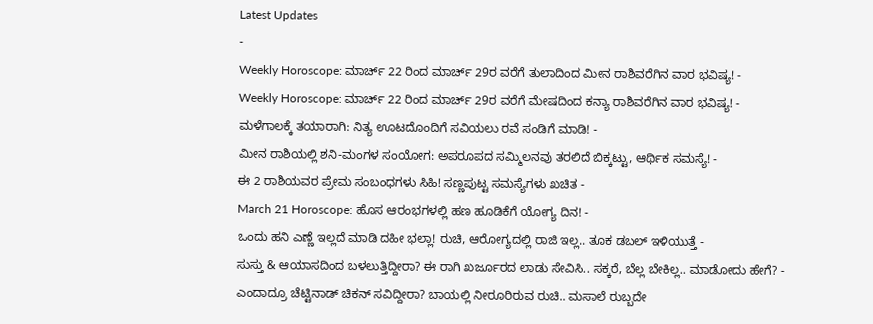Latest Updates
-
Weekly Horoscope: ಮಾರ್ಚ್ 22 ರಿಂದ ಮಾರ್ಚ್ 29ರ ವರೆಗೆ ತುಲಾದಿಂದ ಮೀನ ರಾಶಿವರೆಗಿನ ವಾರ ಭವಿಷ್ಯ! -
Weekly Horoscope: ಮಾರ್ಚ್ 22 ರಿಂದ ಮಾರ್ಚ್ 29ರ ವರೆಗೆ ಮೇಷದಿಂದ ಕನ್ಯಾ ರಾಶಿವರೆಗಿನ ವಾರ ಭವಿಷ್ಯ! -
ಮಳೆಗಾಲಕ್ಕೆ ತಯಾರಾಗಿ: ನಿತ್ಯ ಊಟದೊಂದಿಗೆ ಸವಿಯಲು ರವೆ ಸಂಡಿಗೆ ಮಾಡಿ! -
ಮೀನ ರಾಶಿಯಲ್ಲಿ ಶನಿ-ಮಂಗಳ ಸಂಯೋಗ: ಅಪರೂಪದ ಸಮ್ಮಿಲನವು ತರಲಿದೆ ಬಿಕ್ಕಟ್ಟು, ಆರ್ಥಿಕ ಸಮಸ್ಯೆ! -
ಈ 2 ರಾಶಿಯವರ ಪ್ರೇಮ ಸಂಬಂಧಗಳು ಸಿಹಿ! ಸಣ್ಣಪುಟ್ಟ ಸಮಸ್ಯೆಗಳು ಖಚಿತ -
March 21 Horoscope: ಹೊಸ ಆರಂಭಗಳಲ್ಲಿ ಹಣ ಹೂಡಿಕೆಗೆ ಯೋಗ್ಯ ದಿನ! -
ಒಂದು ಹನಿ ಎಣ್ಣೆ ಇಲ್ಲದೆ ಮಾಡಿ ದಹೀ ಭಲ್ಲಾ! ರುಚಿ, ಆರೋಗ್ಯದಲ್ಲಿ ರಾಜಿ ಇಲ್ಲ.. ತೂಕ ಡಬಲ್ ಇಳಿಯುತ್ತೆ -
ಸುಸ್ತು & ಆಯಾಸದಿಂದ ಬಳಲುತ್ತಿದ್ದೀರಾ? ಈ ರಾಗಿ ಖರ್ಜೂರದ ಲಾಡು ಸೇವಿಸಿ.. ಸಕ್ಕರೆ, ಬೆಲ್ಲ ಬೇಕಿಲ್ಲ.. ಮಾಡೋದು ಹೇಗೆ? -
ಎಂದಾದ್ರೂ ಚೆಟ್ಟಿನಾಡ್ ಚಿಕನ್ ಸವಿದ್ದೀರಾ? ಬಾಯಲ್ಲಿ ನೀರೂರಿರುವ ರುಚಿ.. ಮಸಾಲೆ ರುಬ್ಬದೇ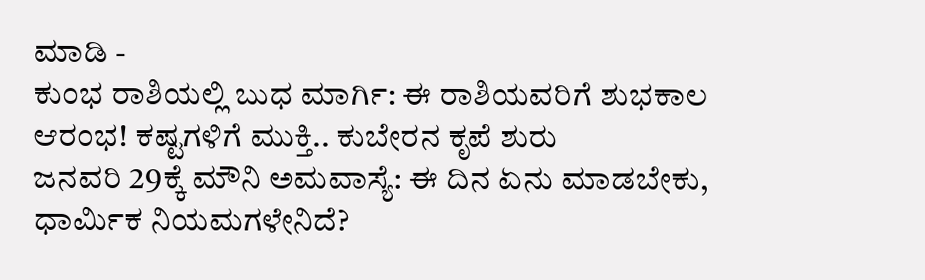ಮಾಡಿ -
ಕುಂಭ ರಾಶಿಯಲ್ಲಿ ಬುಧ ಮಾರ್ಗಿ: ಈ ರಾಶಿಯವರಿಗೆ ಶುಭಕಾಲ ಆರಂಭ! ಕಷ್ಟಗಳಿಗೆ ಮುಕ್ತಿ.. ಕುಬೇರನ ಕೃಪೆ ಶುರು
ಜನವರಿ 29ಕ್ಕೆ ಮೌನಿ ಅಮವಾಸ್ಯೆ: ಈ ದಿನ ಏನು ಮಾಡಬೇಕು, ಧಾರ್ಮಿಕ ನಿಯಮಗಳೇನಿದೆ?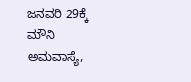ಜನವರಿ 29ಕ್ಕೆ ಮೌನಿ ಅಮವಾಸ್ಯೆ,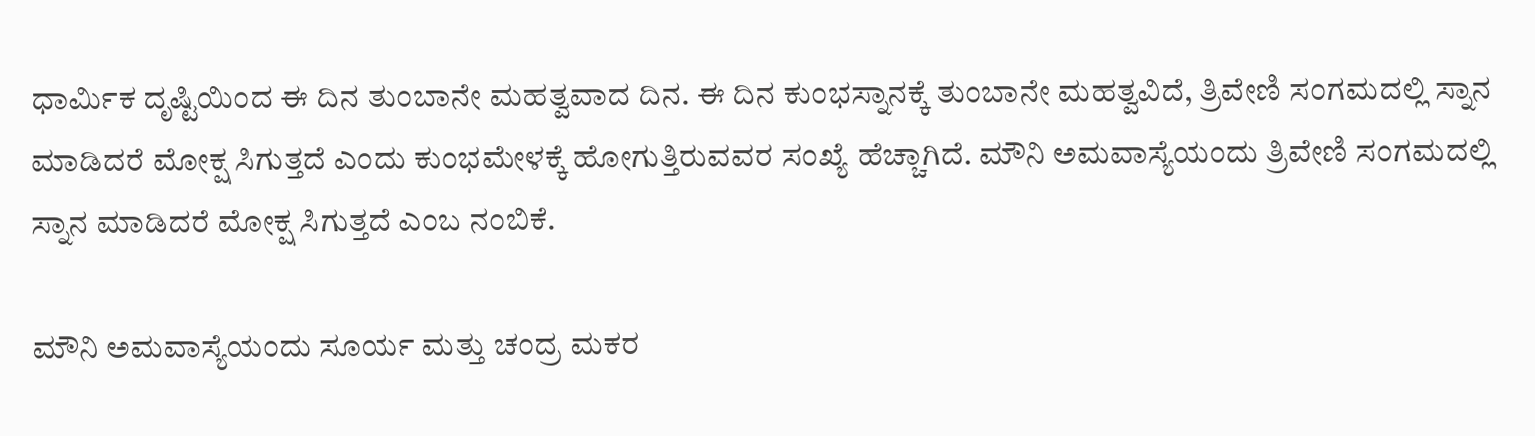ಧಾರ್ಮಿಕ ದೃಷ್ಟಿಯಿಂದ ಈ ದಿನ ತುಂಬಾನೇ ಮಹತ್ವವಾದ ದಿನ. ಈ ದಿನ ಕುಂಭಸ್ನಾನಕ್ಕೆ ತುಂಬಾನೇ ಮಹತ್ವವಿದೆ, ತ್ರಿವೇಣಿ ಸಂಗಮದಲ್ಲಿ ಸ್ನಾನ ಮಾಡಿದರೆ ಮೋಕ್ಷ ಸಿಗುತ್ತದೆ ಎಂದು ಕುಂಭಮೇಳಕ್ಕೆ ಹೋಗುತ್ತಿರುವವರ ಸಂಖ್ಯೆ ಹೆಚ್ಚಾಗಿದೆ. ಮೌನಿ ಅಮವಾಸ್ಯೆಯಂದು ತ್ರಿವೇಣಿ ಸಂಗಮದಲ್ಲಿ ಸ್ನಾನ ಮಾಡಿದರೆ ಮೋಕ್ಷ ಸಿಗುತ್ತದೆ ಎಂಬ ನಂಬಿಕೆ.

ಮೌನಿ ಅಮವಾಸ್ಯೆಯಂದು ಸೂರ್ಯ ಮತ್ತು ಚಂದ್ರ ಮಕರ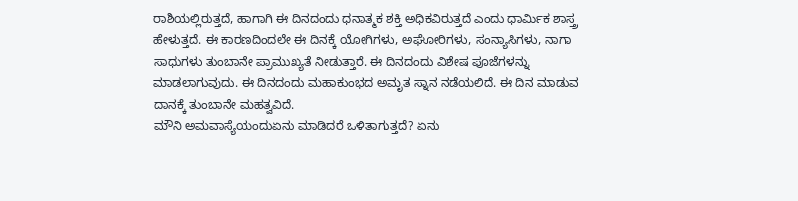ರಾಶಿಯಲ್ಲಿರುತ್ತದೆ, ಹಾಗಾಗಿ ಈ ದಿನದಂದು ಧನಾತ್ಮಕ ಶಕ್ತಿ ಅಧಿಕವಿರುತ್ತದೆ ಎಂದು ಧಾರ್ಮಿಕ ಶಾಸ್ತ್ರ ಹೇಳುತ್ತದೆ. ಈ ಕಾರಣದಿಂದಲೇ ಈ ದಿನಕ್ಕೆ ಯೋಗಿಗಳು, ಅಘೋರಿಗಳು, ಸಂನ್ಯಾಸಿಗಳು, ನಾಗಾ ಸಾಧುಗಳು ತುಂಬಾನೇ ಪ್ರಾಮುಖ್ಯತೆ ನೀಡುತ್ತಾರೆ. ಈ ದಿನದಂದು ವಿಶೇಷ ಪೂಜೆಗಳನ್ನು ಮಾಡಲಾಗುವುದು. ಈ ದಿನದಂದು ಮಹಾಕುಂಭದ ಅಮೃತ ಸ್ನಾನ ನಡೆಯಲಿದೆ. ಈ ದಿನ ಮಾಡುವ ದಾನಕ್ಕೆ ತುಂಬಾನೇ ಮಹತ್ವವಿದೆ.
ಮೌನಿ ಅಮವಾಸ್ಯೆಯಂದುಏನು ಮಾಡಿದರೆ ಒಳಿತಾಗುತ್ತದೆ? ಏನು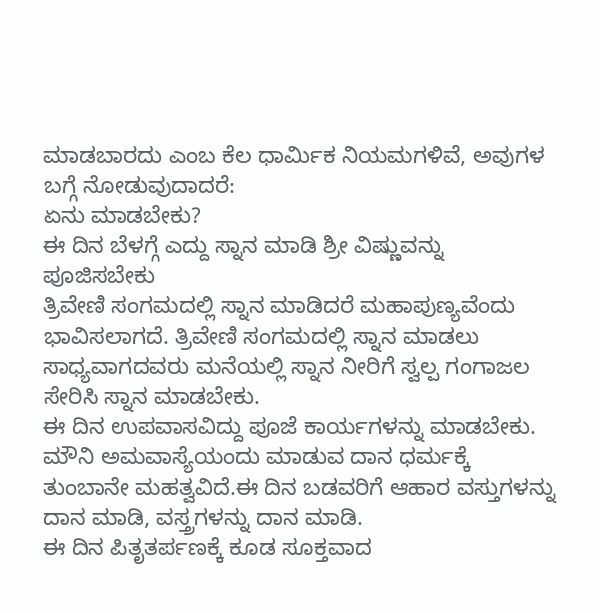ಮಾಡಬಾರದು ಎಂಬ ಕೆಲ ಧಾರ್ಮಿಕ ನಿಯಮಗಳಿವೆ, ಅವುಗಳ ಬಗ್ಗೆ ನೋಡುವುದಾದರೆ:
ಏನು ಮಾಡಬೇಕು?
ಈ ದಿನ ಬೆಳಗ್ಗೆ ಎದ್ದು ಸ್ನಾನ ಮಾಡಿ ಶ್ರೀ ವಿಷ್ಣುವನ್ನು ಪೂಜಿಸಬೇಕು
ತ್ರಿವೇಣಿ ಸಂಗಮದಲ್ಲಿ ಸ್ನಾನ ಮಾಡಿದರೆ ಮಹಾಪುಣ್ಯವೆಂದು ಭಾವಿಸಲಾಗದೆ. ತ್ರಿವೇಣಿ ಸಂಗಮದಲ್ಲಿ ಸ್ನಾನ ಮಾಡಲು ಸಾಧ್ಯವಾಗದವರು ಮನೆಯಲ್ಲಿ ಸ್ನಾನ ನೀರಿಗೆ ಸ್ವಲ್ಪ ಗಂಗಾಜಲ ಸೇರಿಸಿ ಸ್ನಾನ ಮಾಡಬೇಕು.
ಈ ದಿನ ಉಪವಾಸವಿದ್ದು ಪೂಜೆ ಕಾರ್ಯಗಳನ್ನು ಮಾಡಬೇಕು.
ಮೌನಿ ಅಮವಾಸ್ಯೆಯಂದು ಮಾಡುವ ದಾನ ಧರ್ಮಕ್ಕೆ ತುಂಬಾನೇ ಮಹತ್ವವಿದೆ.ಈ ದಿನ ಬಡವರಿಗೆ ಆಹಾರ ವಸ್ತುಗಳನ್ನು ದಾನ ಮಾಡಿ, ವಸ್ತ್ರಗಳನ್ನು ದಾನ ಮಾಡಿ.
ಈ ದಿನ ಪಿತೃತರ್ಪಣಕ್ಕೆ ಕೂಡ ಸೂಕ್ತವಾದ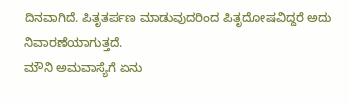ದಿನವಾಗಿದೆ. ಪಿತೃತರ್ಪಣ ಮಾಡುವುದರಿಂದ ಪಿತೃದೋಷವಿದ್ದರೆ ಅದು ನಿವಾರಣೆಯಾಗುತ್ತದೆ.
ಮೌನಿ ಅಮವಾಸ್ಯೆಗೆ ಏನು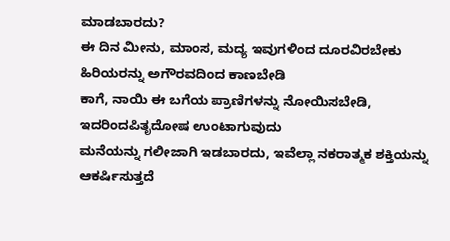ಮಾಡಬಾರದು?
ಈ ದಿನ ಮೀನು, ಮಾಂಸ, ಮದ್ಯ ಇವುಗಳಿಂದ ದೂರವಿರಬೇಕು
ಹಿರಿಯರನ್ನು ಅಗೌರವದಿಂದ ಕಾಣಬೇಡಿ
ಕಾಗೆ, ನಾಯಿ ಈ ಬಗೆಯ ಪ್ರಾಣಿಗಳನ್ನು ನೋಯಿಸಬೇಡಿ, ಇದರಿಂದಪಿತೃದೋಷ ಉಂಟಾಗುವುದು
ಮನೆಯನ್ನು ಗಲೀಜಾಗಿ ಇಡಬಾರದು, ಇವೆಲ್ಲಾ ನಕರಾತ್ಮಕ ಶಕ್ತಿಯನ್ನು ಆಕರ್ಷಿಸುತ್ತದೆ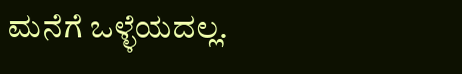ಮನೆಗೆ ಒಳ್ಳೆಯದಲ್ಲ.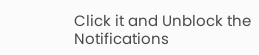Click it and Unblock the Notifications